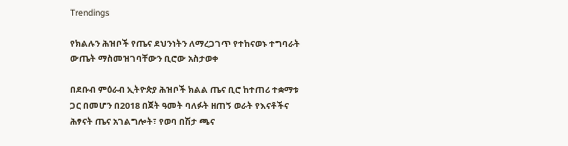Trendings

የክልሉን ሕዝቦች የጤና ደህንነትን ለማረጋገጥ የተከናወኑ ተግባራት ውጤት ማስመዝገባቸውን ቢሮው አስታወቀ

በደቡብ ምዕራብ ኢትዮጵያ ሕዝቦች ክልል ጤና ቢሮ ከተጠሪ ተቋማቱ ጋር በመሆን በ2018 በጀት ዓመት ባለፉት ዘጠኝ ወራት የእናቶችና ሕፃናት ጤና አገልግሎት፣ የወባ በሽታ ጫና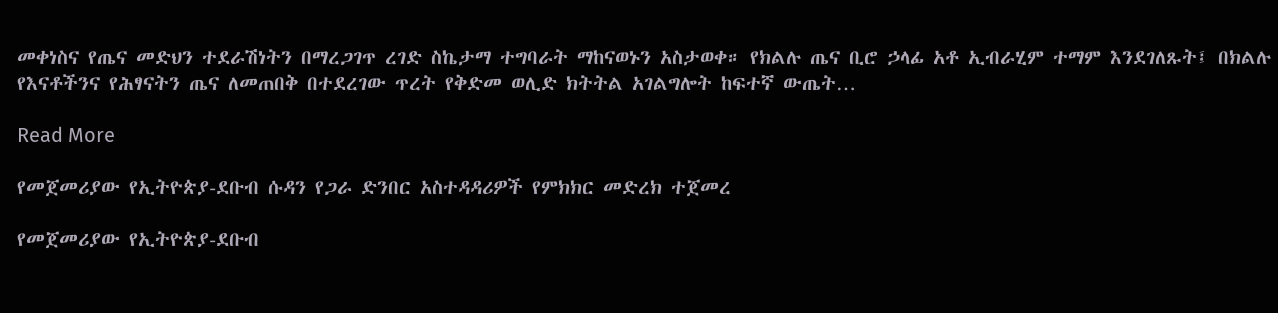መቀነስና የጤና መድህን ተደራሽነትን በማረጋገጥ ረገድ ስኬታማ ተግባራት ማከናወኑን አስታወቀ። የክልሉ ጤና ቢሮ ኃላፊ አቶ ኢብራሂም ተማም እንደገለጹት፤ በክልሉ የእናቶችንና የሕፃናትን ጤና ለመጠበቅ በተደረገው ጥረት የቅድመ ወሊድ ክትትል አገልግሎት ከፍተኛ ውጤት…

Read More

የመጀመሪያው የኢትዮጵያ-ደቡብ ሱዳን የጋራ ድንበር አስተዳዳሪዎች የምክክር መድረክ ተጀመረ

የመጀመሪያው የኢትዮጵያ-ደቡብ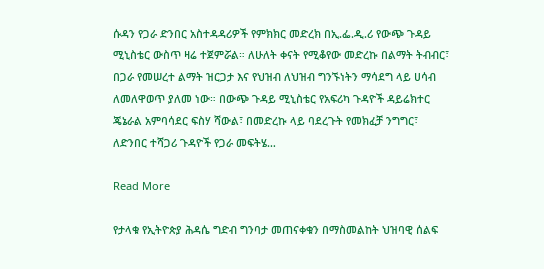ሱዳን የጋራ ድንበር አስተዳዳሪዎች የምክክር መድረክ በኢ.ፌ.ዲ.ሪ የውጭ ጉዳይ ሚኒስቴር ውስጥ ዛሬ ተጀምሯል። ለሁለት ቀናት የሚቆየው መድረኩ በልማት ትብብር፣ በጋራ የመሠረተ ልማት ዝርጋታ እና የህዝብ ለህዝብ ግንኙነትን ማሳደግ ላይ ሀሳብ ለመለዋወጥ ያለመ ነው። በውጭ ጉዳይ ሚኒስቴር የአፍሪካ ጉዳዮች ዳይሬክተር ጄኔራል አምባሳደር ፍስሃ ሻውል፣ በመድረኩ ላይ ባደረጉት የመክፈቻ ንግግር፣ ለድንበር ተሻጋሪ ጉዳዮች የጋራ መፍትሄ…

Read More

የታላቁ የኢትዮጵያ ሕዳሴ ግድብ ግንባታ መጠናቀቁን በማስመልከት ህዝባዊ ሰልፍ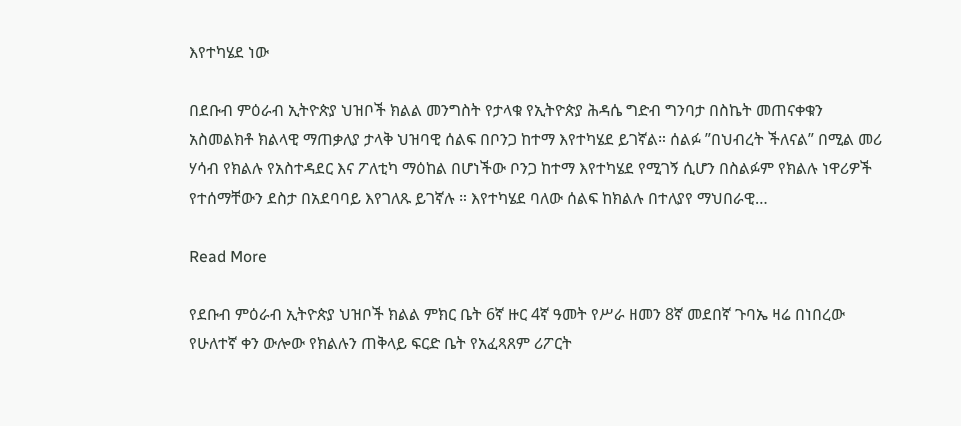እየተካሄደ ነው

በደቡብ ምዕራብ ኢትዮጵያ ህዝቦች ክልል መንግስት የታላቁ የኢትዮጵያ ሕዳሴ ግድብ ግንባታ በስኬት መጠናቀቁን አስመልክቶ ክልላዊ ማጠቃለያ ታላቅ ህዝባዊ ሰልፍ በቦንጋ ከተማ እየተካሄደ ይገኛል። ሰልፉ ”በህብረት ችለናል” በሚል መሪ ሃሳብ የክልሉ የአስተዳደር እና ፖለቲካ ማዕከል በሆነችው ቦንጋ ከተማ እየተካሄደ የሚገኝ ሲሆን በስልፉም የክልሉ ነዋሪዎች የተሰማቸውን ደስታ በአደባባይ እየገለጹ ይገኛሉ ። እየተካሄደ ባለው ሰልፍ ከክልሉ በተለያየ ማህበራዊ…

Read More

የደቡብ ምዕራብ ኢትዮጵያ ህዝቦች ክልል ምክር ቤት 6ኛ ዙር 4ኛ ዓመት የሥራ ዘመን 8ኛ መደበኛ ጉባኤ ዛሬ በነበረው የሁለተኛ ቀን ውሎው የክልሉን ጠቅላይ ፍርድ ቤት የአፈጻጸም ሪፖርት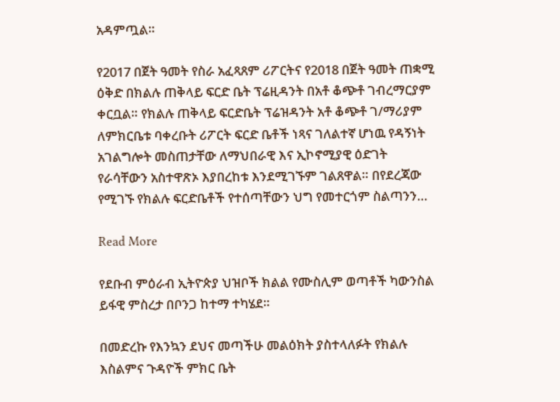አዳምጧል።

የ2017 በጀት ዓመት የስራ አፈጻጸም ሪፖርትና የ2018 በጀት ዓመት ጠቋሚ ዕቅድ በክልሉ ጠቅላይ ፍርድ ቤት ፕሬዚዳንት በአቶ ቆጭቶ ገብረማርያም ቀርቧል። የክልሉ ጠቅላይ ፍርድቤት ፕሬዝዳንት አቶ ቆጭቶ ገ/ማሪያም ለምክርቤቱ ባቀረቡት ሪፖርት ፍርድ ቤቶች ነጻና ገለልተኛ ሆነዉ የዳኝነት አገልግሎት መስጠታቸው ለማህበራዊ እና ኢኮኖሚያዊ ዕድገት የራሳቸውን አስተዋጽኦ እያበረከቱ እንደሚገኙም ገልጸዋል። በየደረጃው የሚገኙ የክልሉ ፍርድቤቶች የተሰጣቸውን ህግ የመተርጎም ስልጣንን…

Read More

የደቡብ ምዕራብ ኢትዮጵያ ህዝቦች ክልል የሙስሊም ወጣቶች ካውንስል ይፋዊ ምስረታ በቦንጋ ከተማ ተካሄደ።

በመድረኩ የእንኳን ደህና መጣችሁ መልዕክት ያስተላለፉት የክልሉ እስልምና ጉዳዮች ምክር ቤት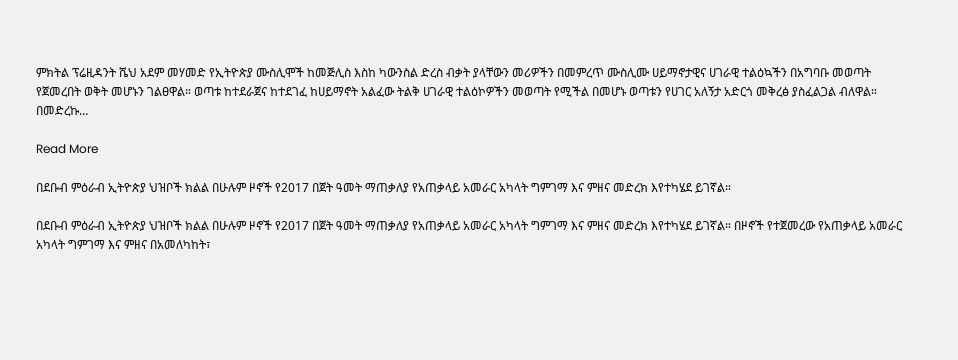ምክትል ፕሬዚዳንት ሼህ አደም መሃመድ የኢትዮጵያ ሙስሊሞች ከመጅሊስ እስከ ካውንስል ድረስ ብቃት ያላቸውን መሪዎችን በመምረጥ ሙስሊሙ ሀይማኖታዊና ሀገራዊ ተልዕኳችን በአግባቡ መወጣት የጀመረበት ወቅት መሆኑን ገልፀዋል። ወጣቱ ከተደራጀና ከተደገፈ ከሀይማኖት አልፈው ትልቅ ሀገራዊ ተልዕኮዎችን መወጣት የሚችል በመሆኑ ወጣቱን የሀገር አለኝታ አድርጎ መቅረፅ ያስፈልጋል ብለዋል። በመድረኩ…

Read More

በደቡብ ምዕራብ ኢትዮጵያ ህዝቦች ክልል በሁሉም ዞኖች የ2017 በጀት ዓመት ማጠቃለያ የአጠቃላይ አመራር አካላት ግምገማ እና ምዘና መድረክ እየተካሄደ ይገኛል።

በደቡብ ምዕራብ ኢትዮጵያ ህዝቦች ክልል በሁሉም ዞኖች የ2017 በጀት ዓመት ማጠቃለያ የአጠቃላይ አመራር አካላት ግምገማ እና ምዘና መድረክ እየተካሄደ ይገኛል። በዞኖች የተጀመረው የአጠቃላይ አመራር አካላት ግምገማ እና ምዘና በአመለካከት፣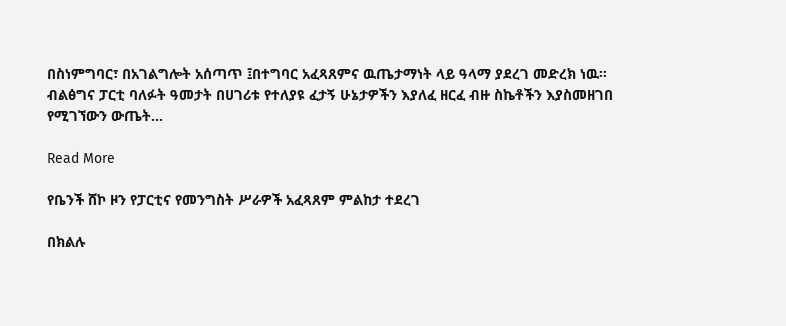በስነምግባር፣ በአገልግሎት አሰጣጥ ፤በተግባር አፈጻጸምና ዉጤታማነት ላይ ዓላማ ያደረገ መድረክ ነዉ። ብልፅግና ፓርቲ ባለፉት ዓመታት በሀገሪቱ የተለያዩ ፈታኝ ሁኔታዎችን እያለፈ ዘርፈ ብዙ ስኬቶችን እያስመዘገበ የሚገኘውን ውጤት…

Read More

የቤንች ሸኮ ዞን የፓርቲና የመንግስት ሥራዎች አፈጻጸም ምልከታ ተደረገ

በክልሉ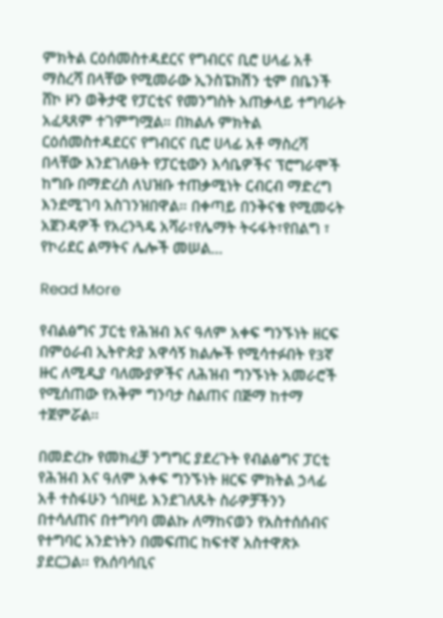ምክትል ርዕሰመስተዳደርና የግብርና ቢሮ ሀላፊ አቶ ማስረሻ በላቸው የሚመራው ኢንስፔክሽን ቲም በቤንች ሸኮ ዞን ወቅታዊ የፓርቲና የመንግስት አጠቃላይ ተግባራት አፈጻጸም ተገምግሟል። በክልሉ ምክትል ርዕሰመስተዳደርና የግብርና ቢሮ ሀላፊ አቶ ማስረሻ በላቸው እንደገለፁት የፓርቲውን እሳቤዎችና ፕሮግራሞች ከግቡ በማድረስ ለህዝቡ ተጠቃሚነት ርብርብ ማድረግ እንደሚገባ አስገንዝበዋል። በቀጣይ በንቅናቄ የሚመሩት አጀንዳዎች የአረንጓዴ አሻራ፣የሌማት ትሩፋት፣የበልግ ፣ የኮሪደር ልማትና ሌሎች መሠል…

Read More

የብልፅግና ፓርቲ የሕዝብ እና ዓለም አቀፍ ግንኙነት ዘርፍ በምዕራብ ኢትዮጵያ አዋሳኝ ክልሎች የሚሳተፉበት የ3ኛ ዙር ለሚዲያ ባለሙያዎችና ለሕዝብ ግንኙነት አመራሮች የሚሰጠው የአቅም ግንባታ ስልጠና በጅማ ከተማ ተጀምሯል፡፡

በመድረኩ የመክፈቻ ንግግር ያደረጉት የብልፅግና ፓርቲ የሕዝብ እና ዓለም አቀፍ ግንኙነት ዘርፍ ምክትል ኃላፊ አቶ ተስፋሁን ጎበዛይ እንደገለጹት ስራዎቻችንን በተሳለጠና በተግባባ መልኩ ለማከናወን የአስተሰሰብና የተግባር አንድነትን በመፍጠር ከፍተኛ አስተዋጽኦ ያደርጋል፡፡ የአሰባሳቢና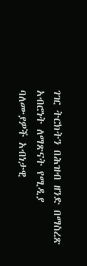ገዢ ትርክትን በሕዝብ ዘንድ በማስረጽ አብሮነት ለማጽናት የሚዲያ ባለሙያዎች አብነታዊ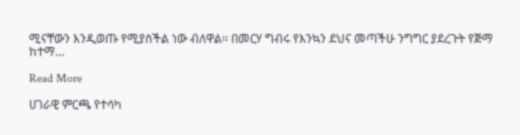ሚናቸውን እንዲወጡ የሚያስችል ነው ብለዋል፡፡ በመርሃ ግብሩ የእንኳን ደህና መጣችሁ ንግግር ያደረጉት የጅማ ከተማ…

Read More

ሀገራዊ ምርጫ የተሳካ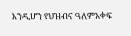እንዲሆን የህዝብና ዓለምአቀፍ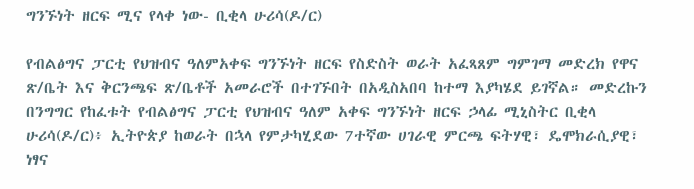ግንኙነት ዘርፍ ሚና የላቀ ነው- ቢቂላ ሁሪሳ(ዶ/ር)

የብልፅግና ፓርቲ የህዝብና ዓለምአቀፍ ግንኙነት ዘርፍ የስድስት ወራት አፈጻጸም ግምገማ መድረክ የዋና ጽ/ቤት እና ቅርንጫፍ ጽ/ቤቶች አመራሮች በተገኙበት በአዲስአበባ ከተማ እያካሄደ ይገኛል። መድረኩን በንግግር የከፈቱት የብልፅግና ፓርቲ የህዝብና ዓለም አቀፍ ግንኙነት ዘርፍ ኃላፊ ሚኒስትር ቢቂላ ሁሪሳ(ዶ/ር)፥ ኢትዮጵያ ከወራት በኋላ የምታካሂደው 7ተኛው ሀገራዊ ምርጫ ፍትሃዊ፣ ዴሞክራሲያዊ፣ ነፃና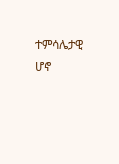ተምሳሌታዊ ሆኖ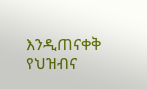እንዲጠናቀቅ የህዝብና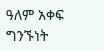ዓለም አቀፍ ግንኙነት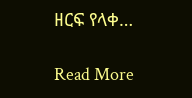ዘርፍ የላቀ…

Read More